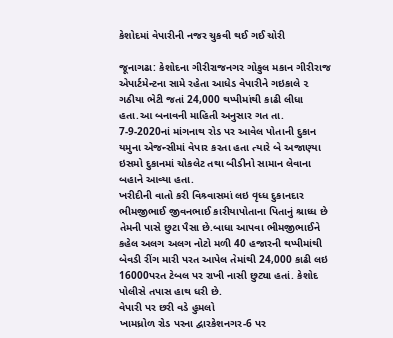કેશોદમાં વેપારીની નજર ચુકવી થઈ ગઈ ચોરી

જૂનાગઢા: કેશોદના ગીરીરાજનગર ગોકુલ મકાન ગીરીરાજ એપાર્ટમેન્ટના સામે રહેતા આધેડ વેપારીને ગઇકાલે ૨ ગઠીયા ભેટી જતાં 24,000 થપ્પીમાંથી કાઢી લીધા હતા.આ બનાવની માહિતી અનુસાર ગત તા. 7-9-2020નાં માંગનાથ રોડ પર આવેલ પોતાની દુકાન યમુના એજન્સીમાં વેપાર કરતા હતા ત્યારે બે અજાણ્યા ઇસમો દુકાનમાં ચોકલેટ તથા બીડીનો સામાન લેવાના બહાને આવ્યા હતા.
ખરીદીની વાતો કરી વિશ્ર્વાસમાં લઇ વૃધ્ધ દુકાનદાર ભીમજીભાઈ જીવનભાઈ કારીયાપોતાના પિતાનું શ્રાધ્ધ છે તેમની પાસે છુટા પૈસા છે.બાધા આપવા ભીમજીભાઈને કહેલ અલગ અલગ નોટો મળી 40 હજારની થપ્પીમાંથી બેવડી રીંગ મારી પરત આપેલ તેમાંથી 24,000 કાઢી લઇ 16000પરત ટેબલ પર રાખી નાસી છુટ્યા હતાં. કેશોદ પોલીસે તપાસ હાથ ધરી છે.
વેપારી પર છરી વડે હુમલો
ખામધ્રોળ રોડ પરના દ્વારકેશનગર-6 પર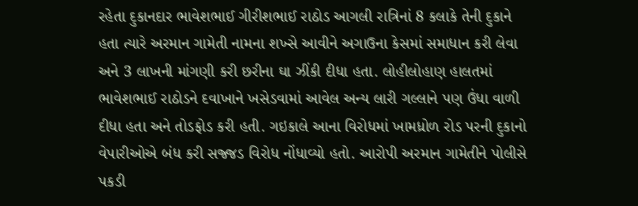રહેતા દુકાનદાર ભાવેશભાઈ ગીરીશભાઈ રાઠોડ આગલી રાત્રિનાં 8 કલાકે તેની દુકાને હતા ત્યારે અરમાન ગામેતી નામના શખ્સે આવીને અગાઉના કેસમાં સમાધાન કરી લેવા અને 3 લાખની માંગણી કરી છરીના ઘા ઝીંકી દીધા હતા. લોહીલોહાણ હાલતમાં ભાવેશભાઈ રાઠોડને દવાખાને ખસેડવામાં આવેલ અન્ય લારી ગલ્લાને પણ ઉંધા વાળી દીધા હતા અને તોડફોડ કરી હતી. ગઇકાલે આના વિરોધમાં ખામધ્રોળ રોડ પરની દુકાનો વેપારીઓએ બંધ કરી સજ્જડ વિરોધ નોંધાવ્યો હતો. આરોપી અરમાન ગામેતીને પોલીસે પકડી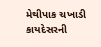મેથીપાક ચખાડી કાયદેસરની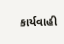કાર્યવાહી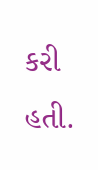કરી હતી.